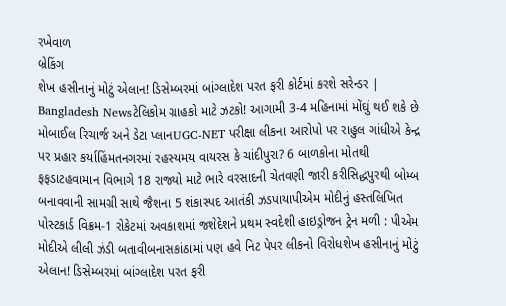રખેવાળ
બ્રેકિંગ
શેખ હસીનાનું મોટું એલાન! ડિસેમ્બરમાં બાંગ્લાદેશ પરત ફરી કોર્ટમાં કરશે સરેન્ડર | Bangladesh Newsટેલિકોમ ગ્રાહકો માટે ઝટકો! આગામી 3-4 મહિનામાં મોંઘું થઈ શકે છે મોબાઈલ રિચાર્જ અને ડેટા પ્લાનUGC-NET પરીક્ષા લીકના આરોપો પર રાહુલ ગાંધીએ કેન્દ્ર પર પ્રહાર કર્યાહિંમતનગરમાં રહસ્યમય વાયરસ કે ચાંદીપુરા? 6 બાળકોના મોતથી ફફડાટહવામાન વિભાગે 18 રાજ્યો માટે ભારે વરસાદની ચેતવણી જારી કરીસિદ્ધપુરથી બોમ્બ બનાવવાની સામગ્રી સાથે જૈશના 5 શંકાસ્પદ આતંકી ઝડપાયાપીએમ મોદીનું હસ્તલિખિત પોસ્ટકાર્ડ વિક્રમ-1 રોકેટમાં અવકાશમાં જશેદેશને પ્રથમ સ્વદેશી હાઇડ્રોજન ટ્રેન મળી : પીએમ મોદીએ લીલી ઝંડી બતાવીબનાસકાંઠામાં પણ હવે નિટ પેપર લીકનો વિરોધશેખ હસીનાનું મોટું એલાન! ડિસેમ્બરમાં બાંગ્લાદેશ પરત ફરી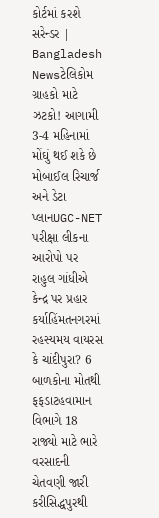કોર્ટમાં કરશે સરેન્ડર | Bangladesh Newsટેલિકોમ ગ્રાહકો માટે ઝટકો! આગામી 3-4 મહિનામાં મોંઘું થઈ શકે છે મોબાઈલ રિચાર્જ અને ડેટા પ્લાનUGC-NET પરીક્ષા લીકના આરોપો પર રાહુલ ગાંધીએ કેન્દ્ર પર પ્રહાર કર્યાહિંમતનગરમાં રહસ્યમય વાયરસ કે ચાંદીપુરા? 6 બાળકોના મોતથી ફફડાટહવામાન વિભાગે 18 રાજ્યો માટે ભારે વરસાદની ચેતવણી જારી કરીસિદ્ધપુરથી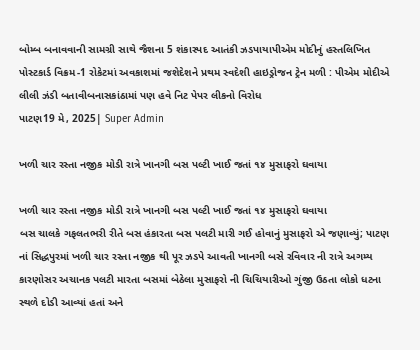બોમ્બ બનાવવાની સામગ્રી સાથે જૈશના 5 શંકાસ્પદ આતંકી ઝડપાયાપીએમ મોદીનું હસ્તલિખિત પોસ્ટકાર્ડ વિક્રમ-1 રોકેટમાં અવકાશમાં જશેદેશને પ્રથમ સ્વદેશી હાઇડ્રોજન ટ્રેન મળી : પીએમ મોદીએ લીલી ઝંડી બતાવીબનાસકાંઠામાં પણ હવે નિટ પેપર લીકનો વિરોધ
પાટણ19 મે, 2025| Super Admin

ખળી ચાર રસ્તા નજીક મોડી રાત્રે ખાનગી બસ પલ્ટી ખાઈ જતાં ૧૪ મુસાફરો ઘવાયા

ખળી ચાર રસ્તા નજીક મોડી રાત્રે ખાનગી બસ પલ્ટી ખાઈ જતાં ૧૪ મુસાફરો ઘવાયા
બસ ચાલકે ગફલતભરી રીતે બસ હંકારતા બસ પલટી મારી ગઈ હોવાનું મુસાફરો એ જણાવ્યું; પાટણ નાં સિદ્ધપુરમાં ખળી ચાર રસ્તા નજીક થી પૂર ઝડપે આવતી ખાનગી બસે રવિવાર ની રાત્રે અગમ્ય કારણોસર અચાનક પલટી મારતા બસમાં બેઠેલા મુસાફરો ની ચિચિયારીઓ ગુંજી ઉઠતા લોકો ધટના સ્થળે દોડી આવ્યાં હતાં અને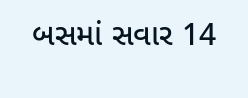બસમાં સવાર 14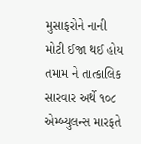મુસાફરોને નાની મોટી ઈજા થઈ હોય તમામ ને તાત્કાલિક સારવાર અર્થે ૧૦૮ એમ્બ્યુલન્સ મારફતે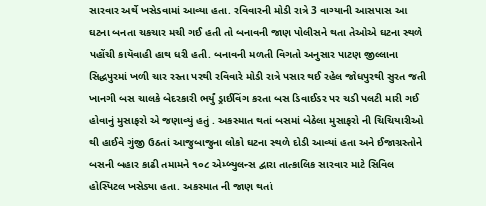સારવાર અર્થે ખસેડવામાં આવ્યા હતા. રવિવારની મોડી રાત્રે 3 વાગ્યાની આસપાસ આ ઘટના બનતા ચકચાર મચી ગઈ હતી તો બનાવની જાણ પોલીસને થતા તેઓએ ઘટના સ્થળે પહોંચી કાયૅવાહી હાથ ધરી હતી. બનાવની મળતી વિગતો અનુસાર પાટણ જીલ્લાના સિદ્ધપુરમાં ખળી ચાર રસ્તા પરથી રવિવારે મોડી રાત્રે પસાર થઈ રહેલ જોધપુરથી સુરત જતી ખાનગી બસ ચાલકે બેદરકારી ભર્યું ડ્રાઈવિંગ કરતા બસ ડિવાઈડર પર ચડી પલટી મારી ગઈ હોવાનું મુસાફરો એ જણાવ્યું હતું . અકસ્માત થતાં બસમાં બેઠેલા મુસાફરો ની ચિચિયારીઓ થી હાઈવે ગુંજી ઉઠતાં આજુબાજુના લોકો ઘટના સ્થળે દોડી આવ્યાં હતા અને ઈજાગ્રસ્તોને બસની બહાર કાઢી તમામને ૧૦૮ એમ્બ્યુલન્સ દ્વારા તાત્કાલિક સારવાર માટે સિવિલ હોસ્પિટલ ખસેડ્યા હતા. અકસ્માત ની જાણ થતાં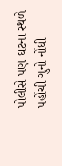પોલીસે પણ ઘટના સ્થળે પહોંચી ગુનો નોંધી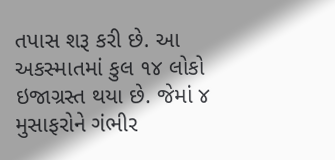તપાસ શરૂ કરી છે. આ અકસ્માતમાં કુલ ૧૪ લોકો ઇજાગ્રસ્ત થયા છે. જેમાં ૪ મુસાફરોને ગંભીર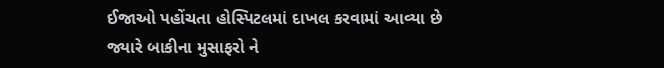ઈજાઓ પહોંચતા હોસ્પિટલમાં દાખલ કરવામાં આવ્યા છે જ્યારે બાકીના મુસાફરો ને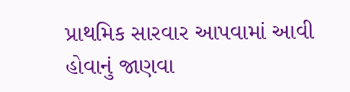પ્રાથમિક સારવાર આપવામાં આવી હોવાનું જાણવા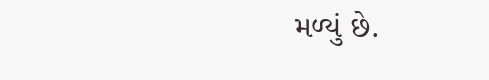મળ્યું છે.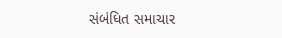સંબંધિત સમાચાર